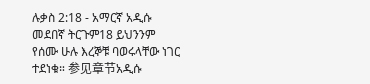ሉቃስ 2:18 - አማርኛ አዲሱ መደበኛ ትርጉም18 ይህንንም የሰሙ ሁሉ እረኞቹ ባወሩላቸው ነገር ተደነቁ። 参见章节አዲሱ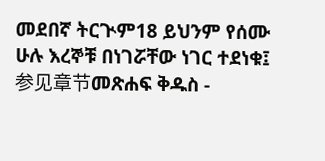መደበኛ ትርጒም18 ይህንም የሰሙ ሁሉ እረኞቹ በነገሯቸው ነገር ተደነቁ፤ 参见章节መጽሐፍ ቅዱስ -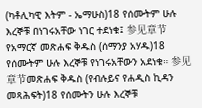(ካቶሊካዊ እትም - ኤማሁስ)18 የሰሙትም ሁሉ እረኞቹ በነገሩአቸው ነገር ተደነቁ፤ 参见章节የአማርኛ መጽሐፍ ቅዱስ (ሰማንያ አሃዱ)18 የሰሙትም ሁሉ እረኞቹ የነገሩአቸውን አደነቁ። 参见章节መጽሐፍ ቅዱስ (የብሉይና የሐዲስ ኪዳን መጻሕፍት)18 የሰሙትን ሁሉ እረኞቹ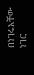በነገሩአቸው ነገር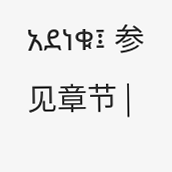አደነቁ፤ 参见章节 |